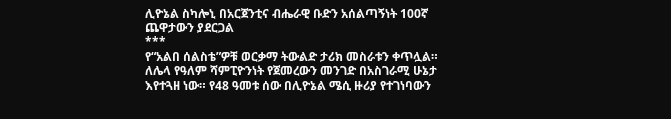ሊዮኔል ስካሎኒ በአርጀንቲና ብሔራዊ ቡድን አሰልጣኝነት 100ኛ ጨዋታውን ያደርጋል
***
የ“አልበ ሰልስቴ”ዎቹ ወርቃማ ትውልድ ታሪክ መስራቱን ቀጥሏል። ለሌላ የዓለም ሻምፒዮንነት የጀመረውን መንገድ በአስገራሚ ሁኔታ እየተጓዘ ነው። የ48 ዓመቱ ሰው በሊዮኔል ሜሲ ዙሪያ የተገነባውን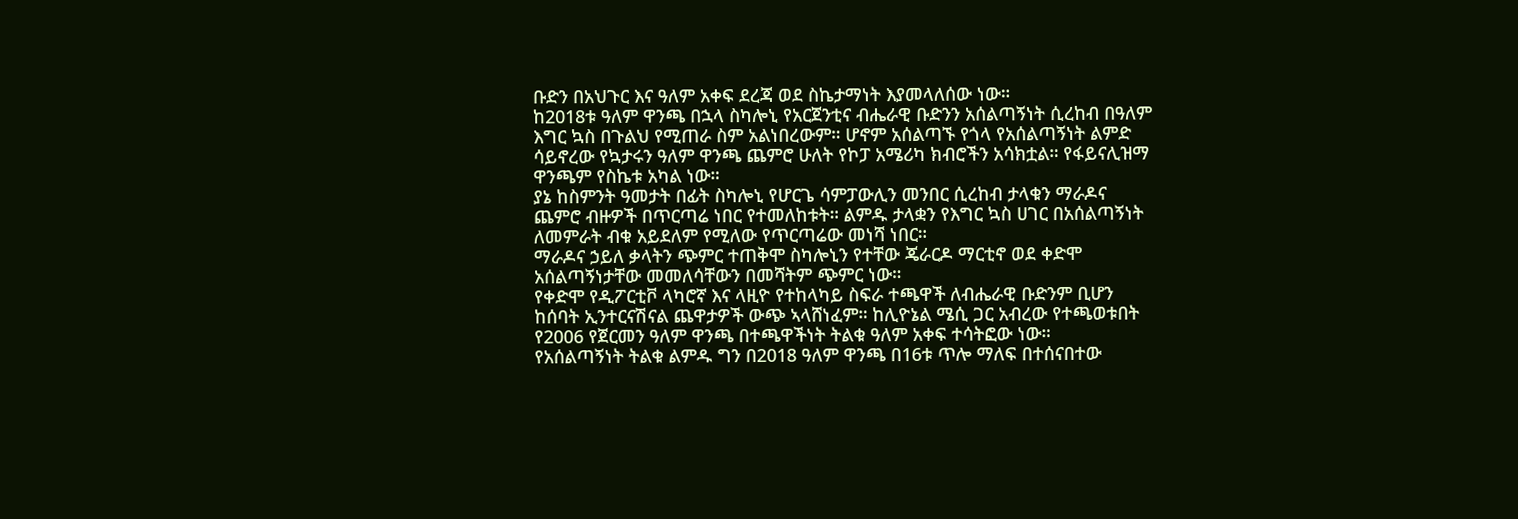ቡድን በአህጉር እና ዓለም አቀፍ ደረጃ ወደ ስኬታማነት እያመላለሰው ነው።
ከ2018ቱ ዓለም ዋንጫ በኋላ ስካሎኒ የአርጀንቲና ብሔራዊ ቡድንን አሰልጣኝነት ሲረከብ በዓለም እግር ኳስ በጉልህ የሚጠራ ስም አልነበረውም። ሆኖም አሰልጣኙ የጎላ የአሰልጣኝነት ልምድ ሳይኖረው የኳታሩን ዓለም ዋንጫ ጨምሮ ሁለት የኮፓ አሜሪካ ክብሮችን አሳክቷል። የፋይናሊዝማ ዋንጫም የስኬቱ አካል ነው።
ያኔ ከስምንት ዓመታት በፊት ስካሎኒ የሆርጌ ሳምፓውሊን መንበር ሲረከብ ታላቁን ማራዶና ጨምሮ ብዙዎች በጥርጣሬ ነበር የተመለከቱት። ልምዱ ታላቋን የእግር ኳስ ሀገር በአሰልጣኝነት ለመምራት ብቁ አይደለም የሚለው የጥርጣሬው መነሻ ነበር።
ማራዶና ኃይለ ቃላትን ጭምር ተጠቅሞ ስካሎኒን የተቸው ጄራርዶ ማርቲኖ ወደ ቀድሞ አሰልጣኝነታቸው መመለሳቸውን በመሻትም ጭምር ነው።
የቀድሞ የዲፖርቲቮ ላካሮኛ እና ላዚዮ የተከላካይ ስፍራ ተጫዋች ለብሔራዊ ቡድንም ቢሆን ከሰባት ኢንተርናሽናል ጨዋታዎች ውጭ ኣላሸነፈም። ከሊዮኔል ሜሲ ጋር አብረው የተጫወቱበት የ2006 የጀርመን ዓለም ዋንጫ በተጫዋችነት ትልቁ ዓለም አቀፍ ተሳትፎው ነው።
የአሰልጣኝነት ትልቁ ልምዱ ግን በ2018 ዓለም ዋንጫ በ16ቱ ጥሎ ማለፍ በተሰናበተው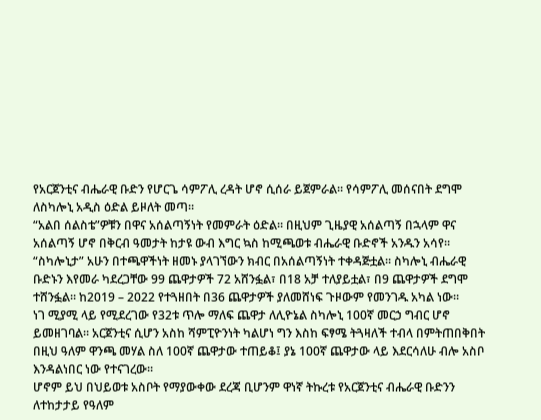የአርጀንቲና ብሔራዊ ቡድን የሆርጌ ሳምፖሊ ረዳት ሆኖ ሲሰራ ይጀምራል። የሳምፖሊ መሰናበት ደግሞ ለስካሎኒ አዲስ ዕድል ይዞለት መጣ።
“አልበ ሰልስቴ”ዎቹን በዋና አሰልጣኝነት የመምራት ዕድል። በዚህም ጊዜያዊ አሰልጣኝ በኋላም ዋና አሰልጣኝ ሆኖ በቅርብ ዓመታት ከታዩ ውብ እግር ኳስ ከሚጫወቱ ብሔራዊ ቡድኖች አንዱን አሳየ።
“ስካሎኒታ” አሁን በተጫዋችነት ዘመኑ ያላገኘውን ክብር በአሰልጣኝነት ተቀዳጅቷል። ስካሎኒ ብሔራዊ ቡድኑን እየመራ ካደረጋቸው 99 ጨዋታዎች 72 አሸንፏል፣ በ18 አቻ ተለያይቷል፣ በ9 ጨዋታዎች ደግሞ ተሸንፏል። ከ2019 – 2022 የተጓዘበት በ36 ጨዋታዎች ያለመሸነፍ ጉዞውም የመንገዱ አካል ነው።
ነገ ሚያሚ ላይ የሚደረገው የ32ቱ ጥሎ ማለፍ ጨዋታ ለሊዮኔል ስካሎኒ 100ኛ መርኃ ግብር ሆኖ ይመዘገባል። አርጀንቲና ሲሆን አስከ ሻምፒዮንነት ካልሆነ ግን እስከ ፍፃሜ ትጓዛለች ተብላ በምትጠበቅበት በዚህ ዓለም ዋንጫ መሃል ስለ 100ኛ ጨዋታው ተጠይቆ፤ ያኔ 100ኛ ጨዋታው ላይ እደርሳለሁ ብሎ አስቦ እንዳልነበር ነው የተናገረው።
ሆኖም ይህ በህይወቱ አስቦት የማያውቀው ደረጃ ቢሆንም ዋነኛ ትኩረቱ የአርጀንቲና ብሔራዊ ቡድንን ለተከታታይ የዓለም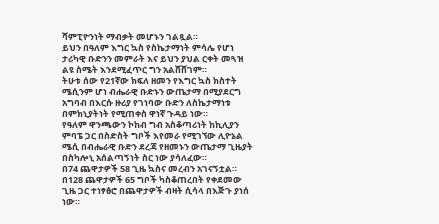ሻምፒዮንነት ማብቃት መሆኑን ገልጿል።
ይህን በዓለም እግር ኳስ የስኬታማነት ምሳሌ የሆነ ታሪካዊ ቡድንን መምራት እና ይህን ያህል ርቀት መጓዝ ልዩ ስሜት እንደሚፈጥር ግን አልሸሸገም።
ትሁቱ ሰው የ21ኛው ክፍለ ዘመን የእግር ኳስ ክስተት ሜሲንም ሆነ ብሔራዊ ቡድኑን ውጤታማ በሚያደርግ አግባብ በእርሱ ዙሪያ የገነባው ቡድን ለስኬታማነቱ በምክኒያትነት የሚጠቀስ ዋነኛ ጉዳይ ነው።
የዓለም ዋንጫውን ኮከብ ግብ አስቆጣሪነት ከኪሊያን ምባፔ ጋር በስድስት ግቦች እየመራ የሚገኘው ሊዮኔል ሜሲ በብሔራዊ ቡድን ደረጃ የዘመኑን ውጤታማ ጊዜያት በስካሎኒ አሰልጣኝነት ስር ነው ያሳለፈው።
በ74 ጨዋታዎች 58 ጊዜ ኳስና መረብን አገናኝቷል። በ128 ጨዋታዎች 65 ግቦች ካስቆጠረበት የቀደመው ጊዜ ጋር ተነፃፅሮ በጨዋታዎች ብዛት ሲሳላ በእጅጉ ያነሰ ነው።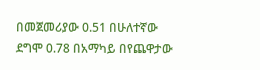በመጀመሪያው 0.51 በሁለተኛው ደግሞ 0.78 በአማካይ በየጨዋታው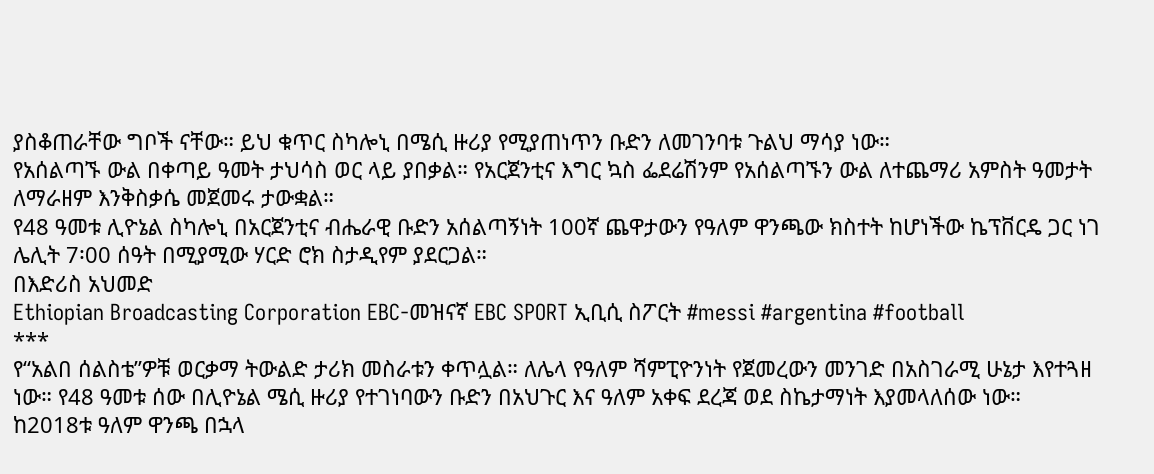ያስቆጠራቸው ግቦች ናቸው። ይህ ቁጥር ስካሎኒ በሜሲ ዙሪያ የሚያጠነጥን ቡድን ለመገንባቱ ጉልህ ማሳያ ነው።
የአሰልጣኙ ውል በቀጣይ ዓመት ታህሳስ ወር ላይ ያበቃል። የአርጀንቲና እግር ኳስ ፌደሬሽንም የአሰልጣኙን ውል ለተጨማሪ አምስት ዓመታት ለማራዘም እንቅስቃሴ መጀመሩ ታውቋል።
የ48 ዓመቱ ሊዮኔል ስካሎኒ በአርጀንቲና ብሔራዊ ቡድን አሰልጣኝነት 100ኛ ጨዋታውን የዓለም ዋንጫው ክስተት ከሆነችው ኬፕቨርዴ ጋር ነገ ሌሊት 7፡00 ሰዓት በሚያሚው ሃርድ ሮክ ስታዲየም ያደርጋል።
በእድሪስ አህመድ
Ethiopian Broadcasting Corporation EBC-መዝናኛ EBC SPORT ኢቢሲ ስፖርት #messi #argentina #football
***
የ“አልበ ሰልስቴ”ዎቹ ወርቃማ ትውልድ ታሪክ መስራቱን ቀጥሏል። ለሌላ የዓለም ሻምፒዮንነት የጀመረውን መንገድ በአስገራሚ ሁኔታ እየተጓዘ ነው። የ48 ዓመቱ ሰው በሊዮኔል ሜሲ ዙሪያ የተገነባውን ቡድን በአህጉር እና ዓለም አቀፍ ደረጃ ወደ ስኬታማነት እያመላለሰው ነው።
ከ2018ቱ ዓለም ዋንጫ በኋላ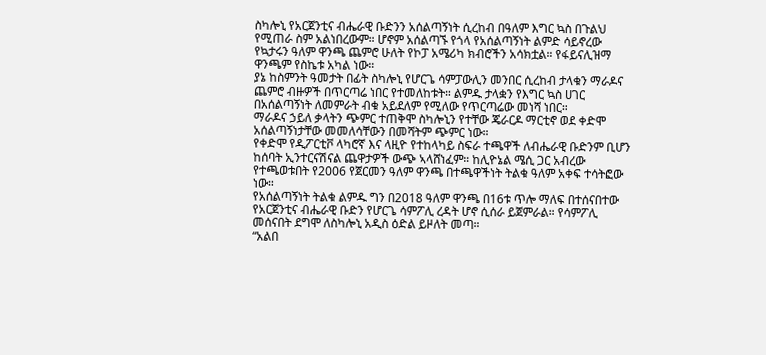ስካሎኒ የአርጀንቲና ብሔራዊ ቡድንን አሰልጣኝነት ሲረከብ በዓለም እግር ኳስ በጉልህ የሚጠራ ስም አልነበረውም። ሆኖም አሰልጣኙ የጎላ የአሰልጣኝነት ልምድ ሳይኖረው የኳታሩን ዓለም ዋንጫ ጨምሮ ሁለት የኮፓ አሜሪካ ክብሮችን አሳክቷል። የፋይናሊዝማ ዋንጫም የስኬቱ አካል ነው።
ያኔ ከስምንት ዓመታት በፊት ስካሎኒ የሆርጌ ሳምፓውሊን መንበር ሲረከብ ታላቁን ማራዶና ጨምሮ ብዙዎች በጥርጣሬ ነበር የተመለከቱት። ልምዱ ታላቋን የእግር ኳስ ሀገር በአሰልጣኝነት ለመምራት ብቁ አይደለም የሚለው የጥርጣሬው መነሻ ነበር።
ማራዶና ኃይለ ቃላትን ጭምር ተጠቅሞ ስካሎኒን የተቸው ጄራርዶ ማርቲኖ ወደ ቀድሞ አሰልጣኝነታቸው መመለሳቸውን በመሻትም ጭምር ነው።
የቀድሞ የዲፖርቲቮ ላካሮኛ እና ላዚዮ የተከላካይ ስፍራ ተጫዋች ለብሔራዊ ቡድንም ቢሆን ከሰባት ኢንተርናሽናል ጨዋታዎች ውጭ ኣላሸነፈም። ከሊዮኔል ሜሲ ጋር አብረው የተጫወቱበት የ2006 የጀርመን ዓለም ዋንጫ በተጫዋችነት ትልቁ ዓለም አቀፍ ተሳትፎው ነው።
የአሰልጣኝነት ትልቁ ልምዱ ግን በ2018 ዓለም ዋንጫ በ16ቱ ጥሎ ማለፍ በተሰናበተው የአርጀንቲና ብሔራዊ ቡድን የሆርጌ ሳምፖሊ ረዳት ሆኖ ሲሰራ ይጀምራል። የሳምፖሊ መሰናበት ደግሞ ለስካሎኒ አዲስ ዕድል ይዞለት መጣ።
“አልበ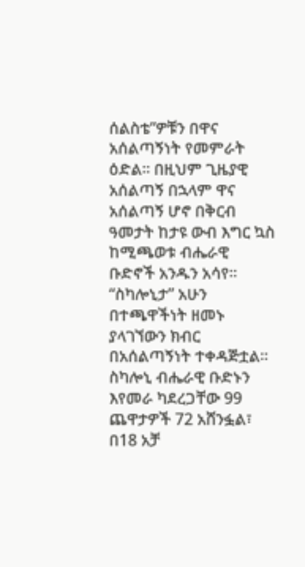ሰልስቴ”ዎቹን በዋና አሰልጣኝነት የመምራት ዕድል። በዚህም ጊዜያዊ አሰልጣኝ በኋላም ዋና አሰልጣኝ ሆኖ በቅርብ ዓመታት ከታዩ ውብ እግር ኳስ ከሚጫወቱ ብሔራዊ ቡድኖች አንዱን አሳየ።
“ስካሎኒታ” አሁን በተጫዋችነት ዘመኑ ያላገኘውን ክብር በአሰልጣኝነት ተቀዳጅቷል። ስካሎኒ ብሔራዊ ቡድኑን እየመራ ካደረጋቸው 99 ጨዋታዎች 72 አሸንፏል፣ በ18 አቻ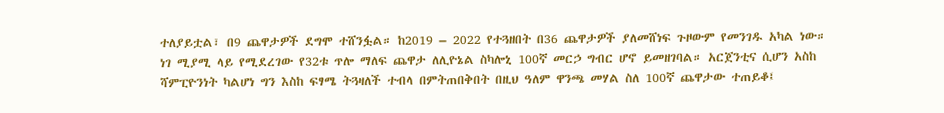ተለያይቷል፣ በ9 ጨዋታዎች ደግሞ ተሸንፏል። ከ2019 – 2022 የተጓዘበት በ36 ጨዋታዎች ያለመሸነፍ ጉዞውም የመንገዱ አካል ነው።
ነገ ሚያሚ ላይ የሚደረገው የ32ቱ ጥሎ ማለፍ ጨዋታ ለሊዮኔል ስካሎኒ 100ኛ መርኃ ግብር ሆኖ ይመዘገባል። አርጀንቲና ሲሆን አስከ ሻምፒዮንነት ካልሆነ ግን እስከ ፍፃሜ ትጓዛለች ተብላ በምትጠበቅበት በዚህ ዓለም ዋንጫ መሃል ስለ 100ኛ ጨዋታው ተጠይቆ፤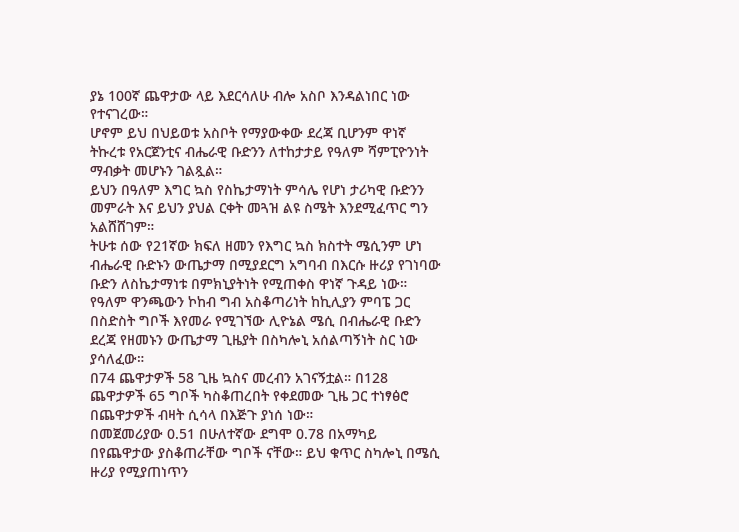ያኔ 100ኛ ጨዋታው ላይ እደርሳለሁ ብሎ አስቦ እንዳልነበር ነው የተናገረው።
ሆኖም ይህ በህይወቱ አስቦት የማያውቀው ደረጃ ቢሆንም ዋነኛ ትኩረቱ የአርጀንቲና ብሔራዊ ቡድንን ለተከታታይ የዓለም ሻምፒዮንነት ማብቃት መሆኑን ገልጿል።
ይህን በዓለም እግር ኳስ የስኬታማነት ምሳሌ የሆነ ታሪካዊ ቡድንን መምራት እና ይህን ያህል ርቀት መጓዝ ልዩ ስሜት እንደሚፈጥር ግን አልሸሸገም።
ትሁቱ ሰው የ21ኛው ክፍለ ዘመን የእግር ኳስ ክስተት ሜሲንም ሆነ ብሔራዊ ቡድኑን ውጤታማ በሚያደርግ አግባብ በእርሱ ዙሪያ የገነባው ቡድን ለስኬታማነቱ በምክኒያትነት የሚጠቀስ ዋነኛ ጉዳይ ነው።
የዓለም ዋንጫውን ኮከብ ግብ አስቆጣሪነት ከኪሊያን ምባፔ ጋር በስድስት ግቦች እየመራ የሚገኘው ሊዮኔል ሜሲ በብሔራዊ ቡድን ደረጃ የዘመኑን ውጤታማ ጊዜያት በስካሎኒ አሰልጣኝነት ስር ነው ያሳለፈው።
በ74 ጨዋታዎች 58 ጊዜ ኳስና መረብን አገናኝቷል። በ128 ጨዋታዎች 65 ግቦች ካስቆጠረበት የቀደመው ጊዜ ጋር ተነፃፅሮ በጨዋታዎች ብዛት ሲሳላ በእጅጉ ያነሰ ነው።
በመጀመሪያው 0.51 በሁለተኛው ደግሞ 0.78 በአማካይ በየጨዋታው ያስቆጠራቸው ግቦች ናቸው። ይህ ቁጥር ስካሎኒ በሜሲ ዙሪያ የሚያጠነጥን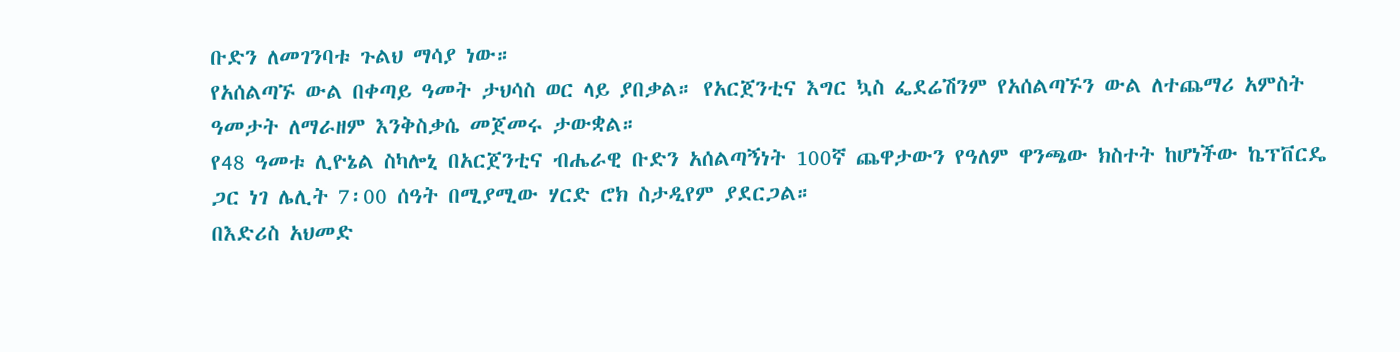ቡድን ለመገንባቱ ጉልህ ማሳያ ነው።
የአሰልጣኙ ውል በቀጣይ ዓመት ታህሳስ ወር ላይ ያበቃል። የአርጀንቲና እግር ኳስ ፌደሬሽንም የአሰልጣኙን ውል ለተጨማሪ አምስት ዓመታት ለማራዘም እንቅስቃሴ መጀመሩ ታውቋል።
የ48 ዓመቱ ሊዮኔል ስካሎኒ በአርጀንቲና ብሔራዊ ቡድን አሰልጣኝነት 100ኛ ጨዋታውን የዓለም ዋንጫው ክስተት ከሆነችው ኬፕቨርዴ ጋር ነገ ሌሊት 7፡00 ሰዓት በሚያሚው ሃርድ ሮክ ስታዲየም ያደርጋል።
በእድሪስ አህመድ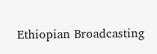Ethiopian Broadcasting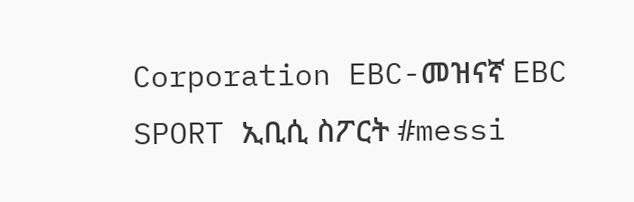Corporation EBC-መዝናኛ EBC SPORT ኢቢሲ ስፖርት #messi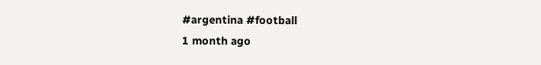#argentina #football
1 month ago